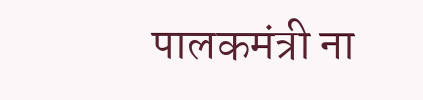पालकमंत्री ना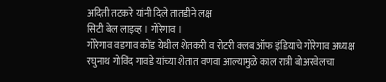अदिती तटकरे यांनी दिले तातडीने लक्ष
सिटी बेल लाइव्ह । गोरेगाव ।
गोरेगाव वडगाव कोंड येथील शेतकरी व रोटरी क्लब ऑफ इंडियाचे गोरेगाव अध्यक्ष रघुनाथ गोविंद गावडे यांच्या शेतात वणवा आल्यामुळे काल रात्री बोअरवेलचा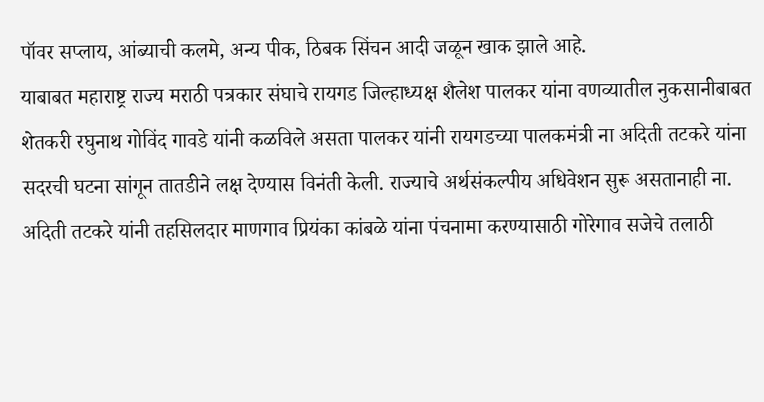पॉवर सप्लाय, आंब्याची कलमे, अन्य पीक, ठिबक सिंचन आदी जळून खाक झाले आहे.
याबाबत महाराष्ट्र राज्य मराठी पत्रकार संघाचे रायगड जिल्हाध्यक्ष शैलेश पालकर यांना वणव्यातील नुकसानीबाबत शेतकरी रघुनाथ गोविंद गावडे यांनी कळविले असता पालकर यांनी रायगडच्या पालकमंत्री ना अदिती तटकरे यांना सदरची घटना सांगून तातडीने लक्ष देण्यास विनंती केली. राज्याचे अर्थसंकल्पीय अधिवेशन सुरू असतानाही ना. अदिती तटकरे यांनी तहसिलदार माणगाव प्रियंका कांबळे यांना पंचनामा करण्यासाठी गोरेगाव सजेचे तलाठी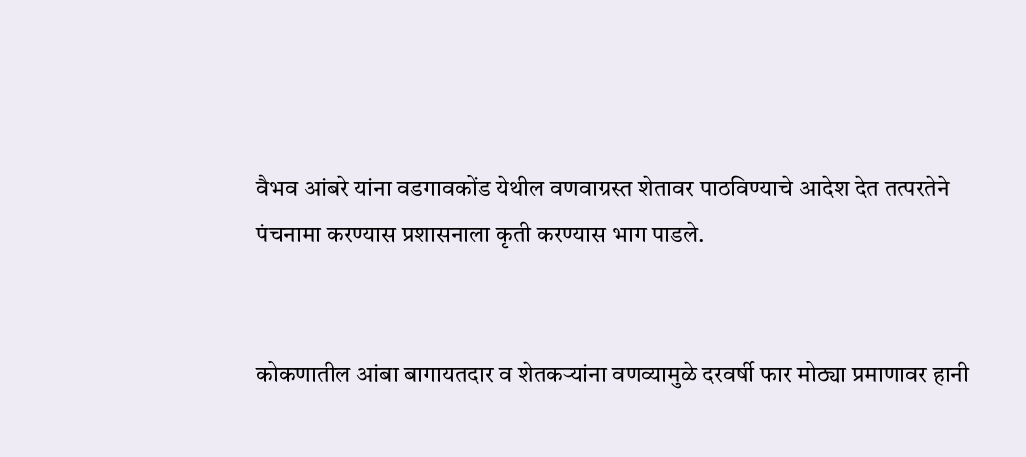वैभव आंबरे यांना वडगावकोंड येथील वणवाग्रस्त शेतावर पाठविण्याचे आदेश देत तत्परतेने पंचनामा करण्यास प्रशासनाला कृती करण्यास भाग पाडले.


कोकणातील आंबा बागायतदार व शेतकऱ्यांना वणव्यामुळे दरवर्षी फार मोठ्या प्रमाणावर हानी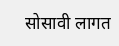सोसावी लागत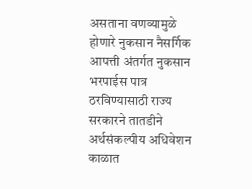असताना वणव्यामुळे होणारे नुकसान नैसर्गिक आपत्ती अंतर्गत नुकसान भरपाईस पात्र ठरविण्यासाठी राज्य सरकारने तातडीने अर्थसंकल्पीय अधिवेशन काळात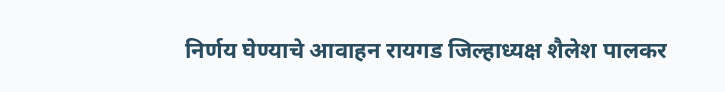निर्णय घेण्याचे आवाहन रायगड जिल्हाध्यक्ष शैलेश पालकर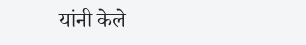यांनी केले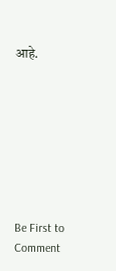आहे.








Be First to Comment